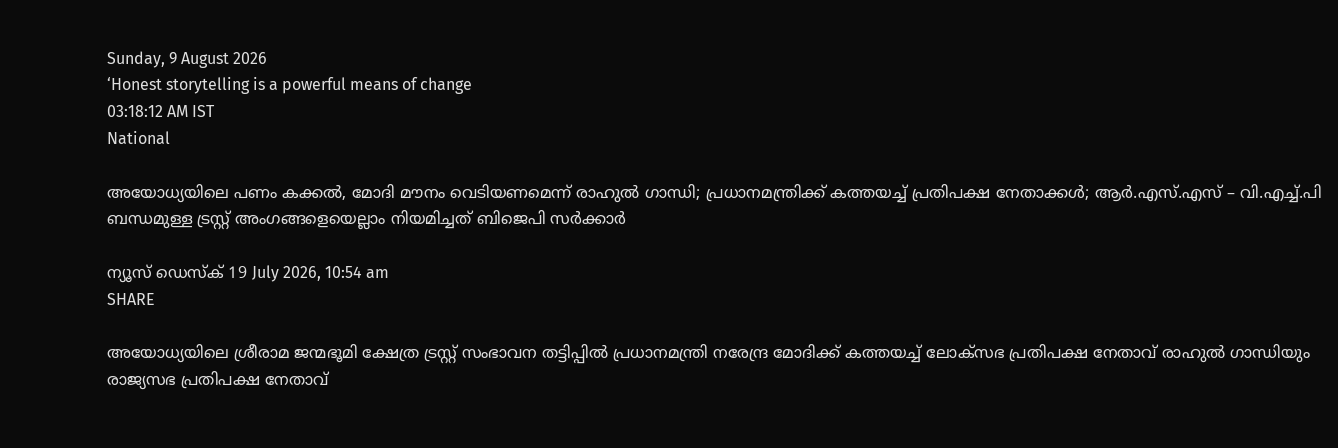Sunday, 9 August 2026
‘Honest storytelling is a powerful means of change
03:18:12 AM IST
National

അയോധ്യയിലെ പണം കക്കല്‍, മോദി മൗനം വെടിയണമെന്ന് രാഹുല്‍ ഗാന്ധി; പ്രധാനമന്ത്രിക്ക് കത്തയച്ച് പ്രതിപക്ഷ നേതാക്കള്‍; ആര്‍.എസ്.എസ് – വി.എച്ച്.പി ബന്ധമുള്ള ട്രസ്റ്റ് അംഗങ്ങളെയെല്ലാം നിയമിച്ചത് ബിജെപി സര്‍ക്കാര്‍

ന്യൂസ് ഡെസ്ക് 19 July 2026, 10:54 am
SHARE

അയോധ്യയിലെ ശ്രീരാമ ജന്മഭൂമി ക്ഷേത്ര ട്രസ്റ്റ് സംഭാവന തട്ടിപ്പില്‍ പ്രധാനമന്ത്രി നരേന്ദ്ര മോദിക്ക് കത്തയച്ച് ലോക്‌സഭ പ്രതിപക്ഷ നേതാവ് രാഹുല്‍ ഗാന്ധിയും രാജ്യസഭ പ്രതിപക്ഷ നേതാവ്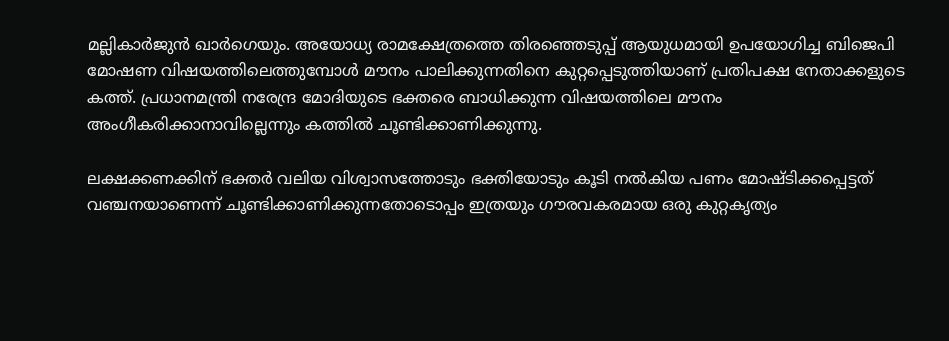മല്ലികാര്‍ജുന്‍ ഖാര്‍ഗെയും. അയോധ്യ രാമക്ഷേത്രത്തെ തിരഞ്ഞെടുപ്പ് ആയുധമായി ഉപയോഗിച്ച ബിജെപി മോഷണ വിഷയത്തിലെത്തുമ്പോള്‍ മൗനം പാലിക്കുന്നതിനെ കുറ്റപ്പെടുത്തിയാണ് പ്രതിപക്ഷ നേതാക്കളുടെ കത്ത്. പ്രധാനമന്ത്രി നരേന്ദ്ര മോദിയുടെ ഭക്തരെ ബാധിക്കുന്ന വിഷയത്തിലെ മൗനം അംഗീകരിക്കാനാവില്ലെന്നും കത്തില്‍ ചൂണ്ടിക്കാണിക്കുന്നു.

ലക്ഷക്കണക്കിന് ഭക്തര്‍ വലിയ വിശ്വാസത്തോടും ഭക്തിയോടും കൂടി നല്‍കിയ പണം മോഷ്ടിക്കപ്പെട്ടത് വഞ്ചനയാണെന്ന് ചൂണ്ടിക്കാണിക്കുന്നതോടൊപ്പം ഇത്രയും ഗൗരവകരമായ ഒരു കുറ്റകൃത്യം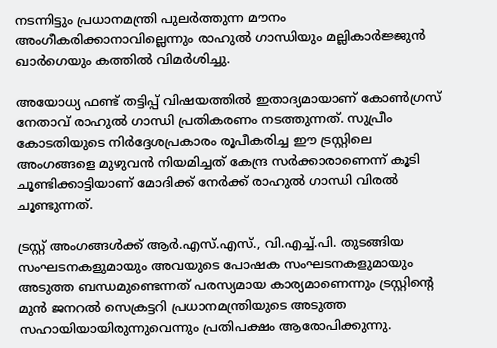നടന്നിട്ടും പ്രധാനമന്ത്രി പുലര്‍ത്തുന്ന മൗനം അംഗീകരിക്കാനാവില്ലെന്നും രാഹുല്‍ ഗാന്ധിയും മല്ലികാര്‍ജ്ജുന്‍ ഖാര്‍ഗെയും കത്തില്‍ വിമര്‍ശിച്ചു.

അയോധ്യ ഫണ്ട് തട്ടിപ്പ് വിഷയത്തില്‍ ഇതാദ്യമായാണ് കോണ്‍ഗ്രസ് നേതാവ് രാഹുല്‍ ഗാന്ധി പ്രതികരണം നടത്തുന്നത്. സുപ്രീം കോടതിയുടെ നിര്‍ദ്ദേശപ്രകാരം രൂപീകരിച്ച ഈ ട്രസ്റ്റിലെ അംഗങ്ങളെ മുഴുവന്‍ നിയമിച്ചത് കേന്ദ്ര സര്‍ക്കാരാണെന്ന് കൂടി ചൂണ്ടിക്കാട്ടിയാണ് മോദിക്ക് നേര്‍ക്ക് രാഹുല്‍ ഗാന്ധി വിരല്‍ ചൂണ്ടുന്നത്.

ട്രസ്റ്റ് അംഗങ്ങള്‍ക്ക് ആര്‍.എസ്.എസ്., വി.എച്ച്.പി. തുടങ്ങിയ സംഘടനകളുമായും അവയുടെ പോഷക സംഘടനകളുമായും അടുത്ത ബന്ധമുണ്ടെന്നത് പരസ്യമായ കാര്യമാണെന്നും ട്രസ്റ്റിന്റെ മുന്‍ ജനറല്‍ സെക്രട്ടറി പ്രധാനമന്ത്രിയുടെ അടുത്ത സഹായിയായിരുന്നുവെന്നും പ്രതിപക്ഷം ആരോപിക്കുന്നു.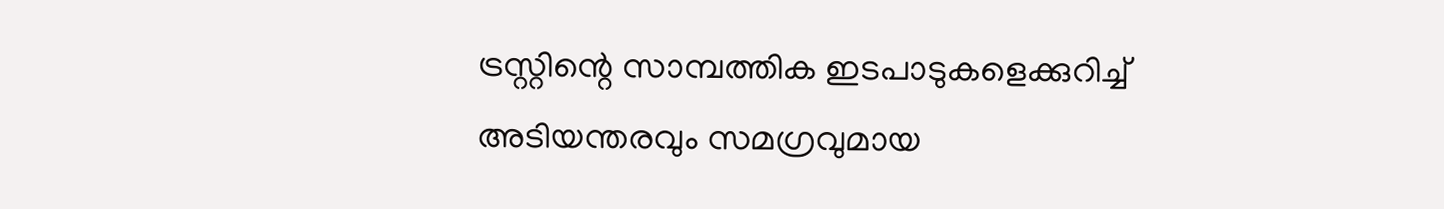ട്രസ്റ്റിന്റെ സാമ്പത്തിക ഇടപാടുകളെക്കുറിച്ച് അടിയന്തരവും സമഗ്രവുമായ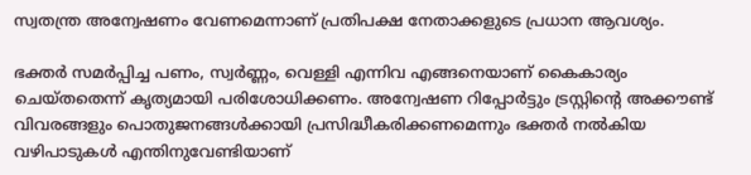സ്വതന്ത്ര അന്വേഷണം വേണമെന്നാണ് പ്രതിപക്ഷ നേതാക്കളുടെ പ്രധാന ആവശ്യം.

ഭക്തര്‍ സമര്‍പ്പിച്ച പണം, സ്വര്‍ണ്ണം, വെള്ളി എന്നിവ എങ്ങനെയാണ് കൈകാര്യം ചെയ്തതെന്ന് കൃത്യമായി പരിശോധിക്കണം. അന്വേഷണ റിപ്പോര്‍ട്ടും ട്രസ്റ്റിന്റെ അക്കൗണ്ട് വിവരങ്ങളും പൊതുജനങ്ങള്‍ക്കായി പ്രസിദ്ധീകരിക്കണമെന്നും ഭക്തര്‍ നല്‍കിയ വഴിപാടുകള്‍ എന്തിനുവേണ്ടിയാണ്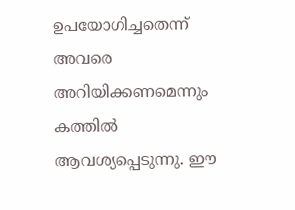ഉപയോഗിച്ചതെന്ന് അവരെ അറിയിക്കണമെന്നും കത്തില്‍ ആവശ്യപ്പെടുന്നു. ഈ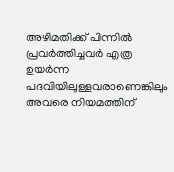അഴിമതിക്ക് പിന്നില്‍ പ്രവര്‍ത്തിച്ചവര്‍ എത്ര ഉയര്‍ന്ന പദവിയിലുള്ളവരാണെങ്കിലും അവരെ നിയമത്തിന്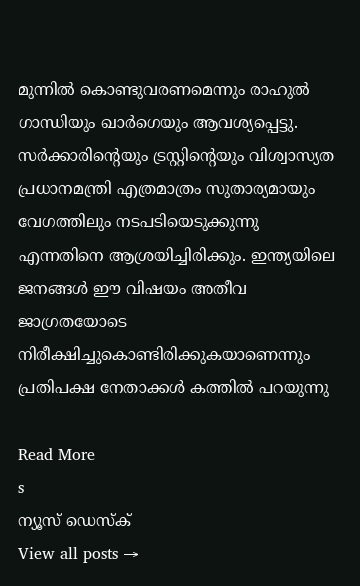മുന്നില്‍ കൊണ്ടുവരണമെന്നും രാഹുല്‍ ഗാന്ധിയും ഖാര്‍ഗെയും ആവശ്യപ്പെട്ടു. സര്‍ക്കാരിന്റെയും ട്രസ്റ്റിന്റെയും വിശ്വാസ്യത പ്രധാനമന്ത്രി എത്രമാത്രം സുതാര്യമായും വേഗത്തിലും നടപടിയെടുക്കുന്നു എന്നതിനെ ആശ്രയിച്ചിരിക്കും. ഇന്ത്യയിലെ ജനങ്ങള്‍ ഈ വിഷയം അതീവ ജാഗ്രതയോടെ നിരീക്ഷിച്ചുകൊണ്ടിരിക്കുകയാണെന്നും പ്രതിപക്ഷ നേതാക്കള്‍ കത്തില്‍ പറയുന്നു

Read More
s
ന്യൂസ് ഡെസ്ക്
View all posts →